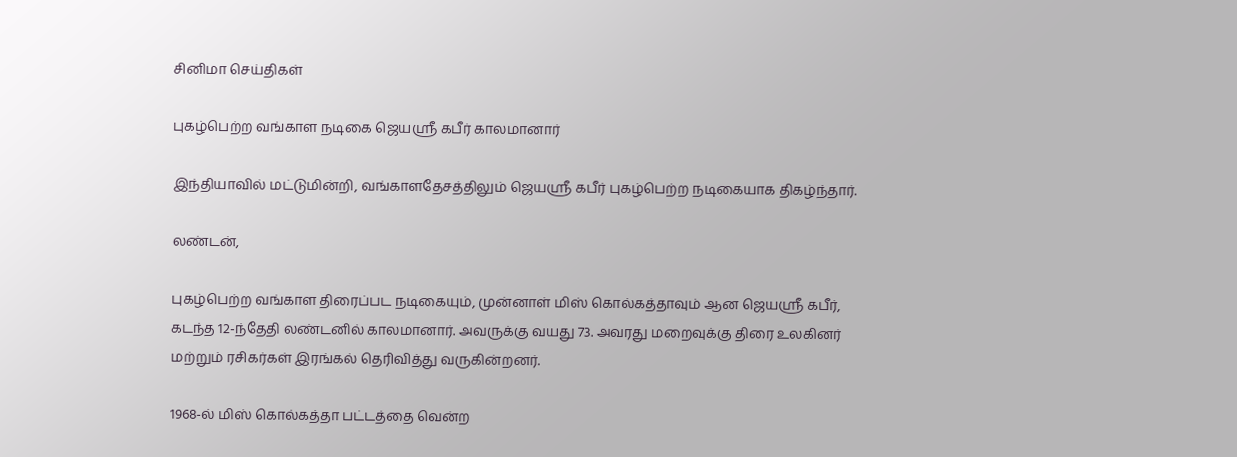சினிமா செய்திகள்

புகழ்பெற்ற வங்காள நடிகை ஜெயஸ்ரீ கபீர் காலமானார்

இந்தியாவில் மட்டுமின்றி, வங்காளதேசத்திலும் ஜெயஸ்ரீ கபீர் புகழ்பெற்ற நடிகையாக திகழ்ந்தார்.

லண்டன்,

புகழ்பெற்ற வங்காள திரைப்பட நடிகையும், முன்னாள் மிஸ் கொல்கத்தாவும் ஆன ஜெயஸ்ரீ கபீர், கடந்த 12-ந்தேதி லண்டனில் காலமானார். அவருக்கு வயது 73. அவரது மறைவுக்கு திரை உலகினர் மற்றும் ரசிகர்கள் இரங்கல் தெரிவித்து வருகின்றனர்.

1968-ல் மிஸ் கொல்கத்தா பட்டத்தை வென்ற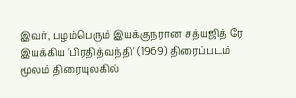இவர், பழம்பெரும் இயக்குநரான சத்யஜித் ரே இயக்கிய 'பிரதித்வந்தி' (1969) திரைப்படம் மூலம் திரையுலகில்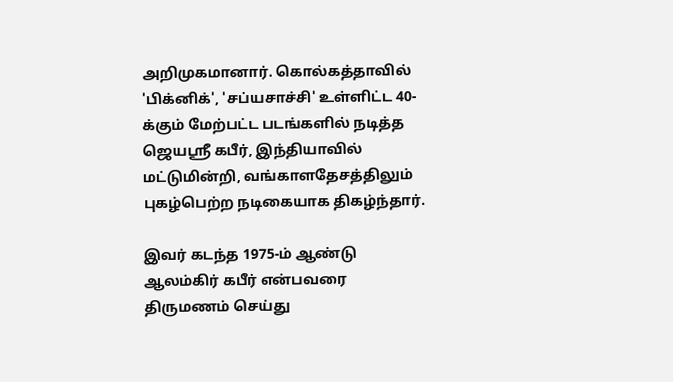அறிமுகமானார். கொல்கத்தாவில் 'பிக்னிக்', 'சப்யசாச்சி' உள்ளிட்ட 40-க்கும் மேற்பட்ட படங்களில் நடித்த ஜெயஸ்ரீ கபீர், இந்தியாவில் மட்டுமின்றி, வங்காளதேசத்திலும் புகழ்பெற்ற நடிகையாக திகழ்ந்தார்.

இவர் கடந்த 1975-ம் ஆண்டு ஆலம்கிர் கபீர் என்பவரை திருமணம் செய்து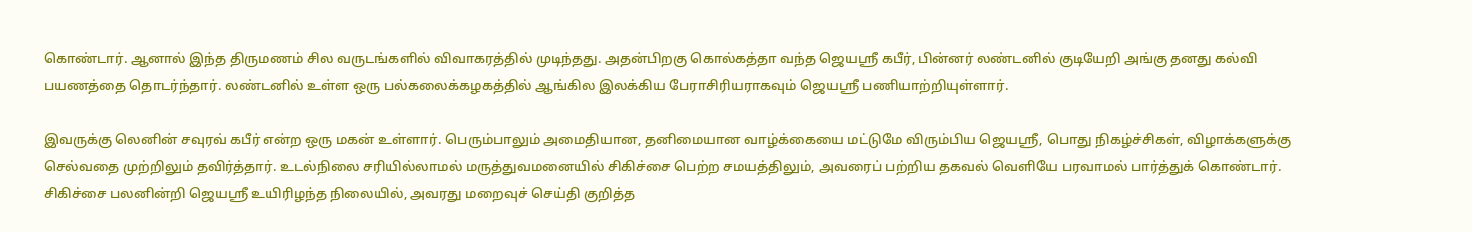கொண்டார். ஆனால் இந்த திருமணம் சில வருடங்களில் விவாகரத்தில் முடிந்தது. அதன்பிறகு கொல்கத்தா வந்த ஜெயஸ்ரீ கபீர், பின்னர் லண்டனில் குடியேறி அங்கு தனது கல்வி பயணத்தை தொடர்ந்தார். லண்டனில் உள்ள ஒரு பல்கலைக்கழகத்தில் ஆங்கில இலக்கிய பேராசிரியராகவும் ஜெயஸ்ரீ பணியாற்றியுள்ளார்.

இவருக்கு லெனின் சவுரவ் கபீர் என்ற ஒரு மகன் உள்ளார். பெரும்பாலும் அமைதியான, தனிமையான வாழ்க்கையை மட்டுமே விரும்பிய ஜெயஸ்ரீ, பொது நிகழ்ச்சிகள், விழாக்களுக்கு செல்வதை முற்றிலும் தவிர்த்தார். உடல்நிலை சரியில்லாமல் மருத்துவமனையில் சிகிச்சை பெற்ற சமயத்திலும், அவரைப் பற்றிய தகவல் வெளியே பரவாமல் பார்த்துக் கொண்டார். சிகிச்சை பலனின்றி ஜெயஸ்ரீ உயிரிழந்த நிலையில், அவரது மறைவுச் செய்தி குறித்த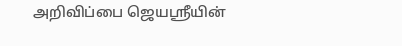அறிவிப்பை ஜெயஸ்ரீயின்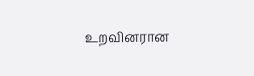உறவினரான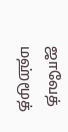ஜாவேத் மஹ்மூத்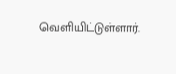வெளியிட்டுள்ளார்.